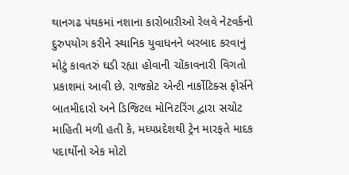થાનગઢ પંથકમાં નશાના કારોબારીઓ રેલવે નેટવર્કનો દુરુપયોગ કરીને સ્થાનિક યુવાધનને બરબાદ કરવાનું મોટું કાવતરું ઘડી રહ્યા હોવાની ચોંકાવનારી વિગતો પ્રકાશમાં આવી છે. રાજકોટ એન્ટી નાર્કોટિક્સ ફોર્સને બાતમીદારો અને ડિજિટલ મોનિટરિંગ દ્વારા સચોટ માહિતી મળી હતી કે, મધ્યપ્રદેશથી ટ્રેન મારફતે માદક પદાર્થોનો એક મોટો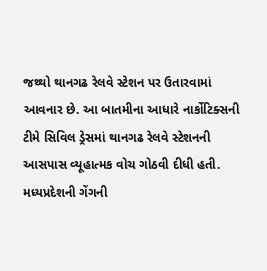જથ્થો થાનગઢ રેલવે સ્ટેશન પર ઉતારવામાં આવનાર છે. આ બાતમીના આધારે નાર્કોટિક્સની ટીમે સિવિલ ડ્રેસમાં થાનગઢ રેલવે સ્ટેશનની આસપાસ વ્યૂહાત્મક વોચ ગોઠવી દીધી હતી.
મધ્યપ્રદેશની ગેંગની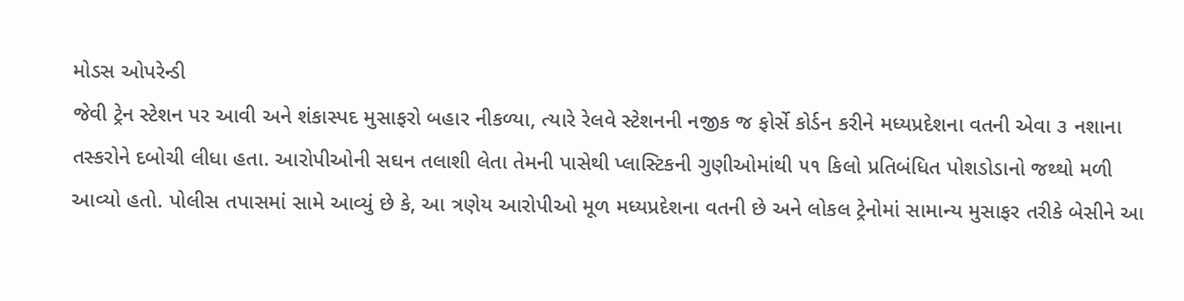મોડસ ઓપરેન્ડી
જેવી ટ્રેન સ્ટેશન પર આવી અને શંકાસ્પદ મુસાફરો બહાર નીકળ્યા, ત્યારે રેલવે સ્ટેશનની નજીક જ ફોર્સે કોર્ડન કરીને મધ્યપ્રદેશના વતની એવા ૩ નશાના તસ્કરોને દબોચી લીધા હતા. આરોપીઓની સઘન તલાશી લેતા તેમની પાસેથી પ્લાસ્ટિકની ગુણીઓમાંથી ૫૧ કિલો પ્રતિબંધિત પોશડોડાનો જથ્થો મળી આવ્યો હતો. પોલીસ તપાસમાં સામે આવ્યું છે કે, આ ત્રણેય આરોપીઓ મૂળ મધ્યપ્રદેશના વતની છે અને લોકલ ટ્રેનોમાં સામાન્ય મુસાફર તરીકે બેસીને આ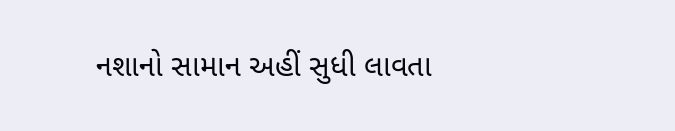નશાનો સામાન અહીં સુધી લાવતા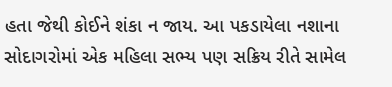હતા જેથી કોઈને શંકા ન જાય. આ પકડાયેલા નશાના સોદાગરોમાં એક મહિલા સભ્ય પણ સક્રિય રીતે સામેલ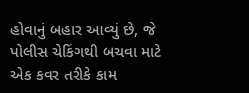હોવાનું બહાર આવ્યું છે, જે પોલીસ ચેકિંગથી બચવા માટે એક કવર તરીકે કામ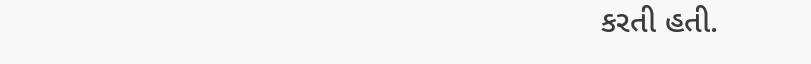કરતી હતી.